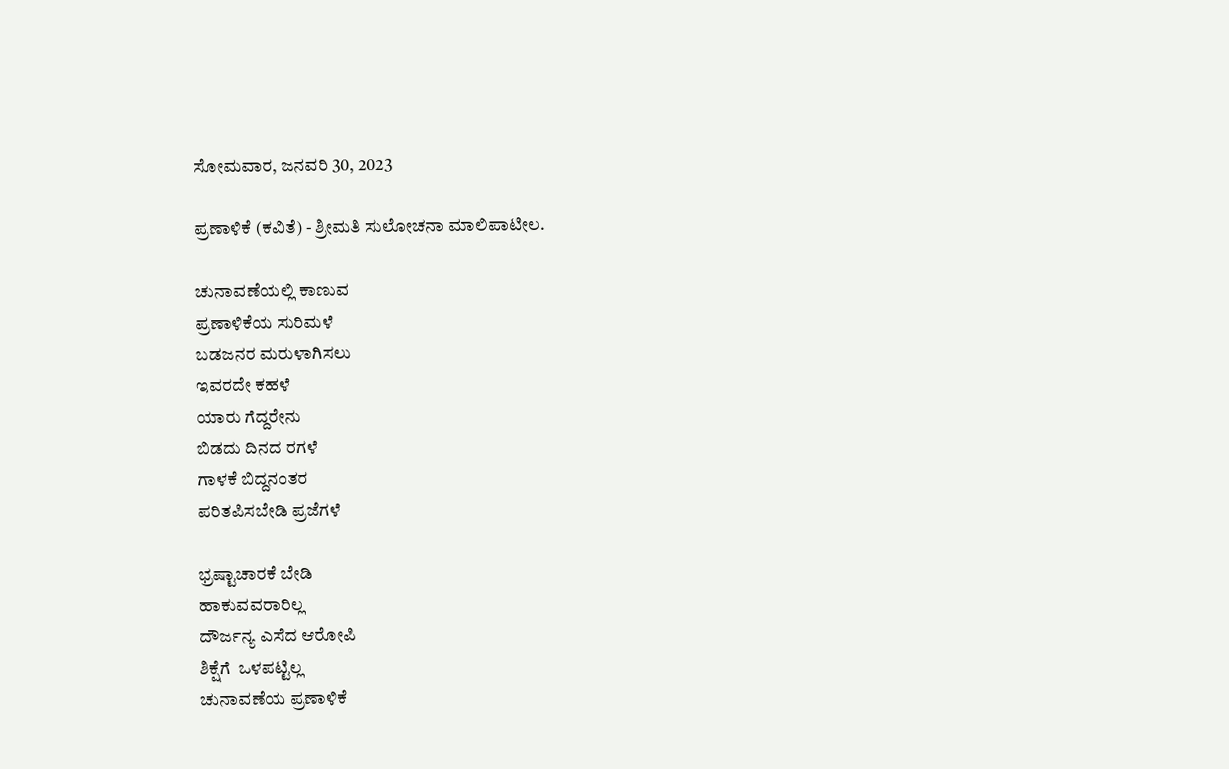ಸೋಮವಾರ, ಜನವರಿ 30, 2023

ಪ್ರಣಾಳಿಕೆ (ಕವಿತೆ) - ಶ್ರೀಮತಿ ಸುಲೋಚನಾ ಮಾಲಿಪಾಟೀಲ.

ಚುನಾವಣೆಯಲ್ಲಿ ಕಾಣುವ
ಪ್ರಣಾಳಿಕೆಯ ಸುರಿಮಳೆ
ಬಡಜನರ ಮರುಳಾಗಿಸಲು
ಇವರದೇ ಕಹಳೆ
ಯಾರು ಗೆದ್ದರೇನು
ಬಿಡದು ದಿನದ ರಗಳೆ
ಗಾಳಕೆ ಬಿದ್ದನಂತರ
ಪರಿತಪಿಸಬೇಡಿ ಪ್ರಜೆಗಳೆ

ಭ್ರಷ್ಟಾಚಾರಕೆ ಬೇಡಿ
ಹಾಕುವವರಾರಿಲ್ಲ
ದೌರ್ಜನ್ಯ ಎಸೆದ ಆರೋಪಿ
ಶಿಕ್ಷೆಗೆ  ಒಳಪಟ್ಟಿಲ್ಲ
ಚುನಾವಣೆಯ ಪ್ರಣಾಳಿಕೆ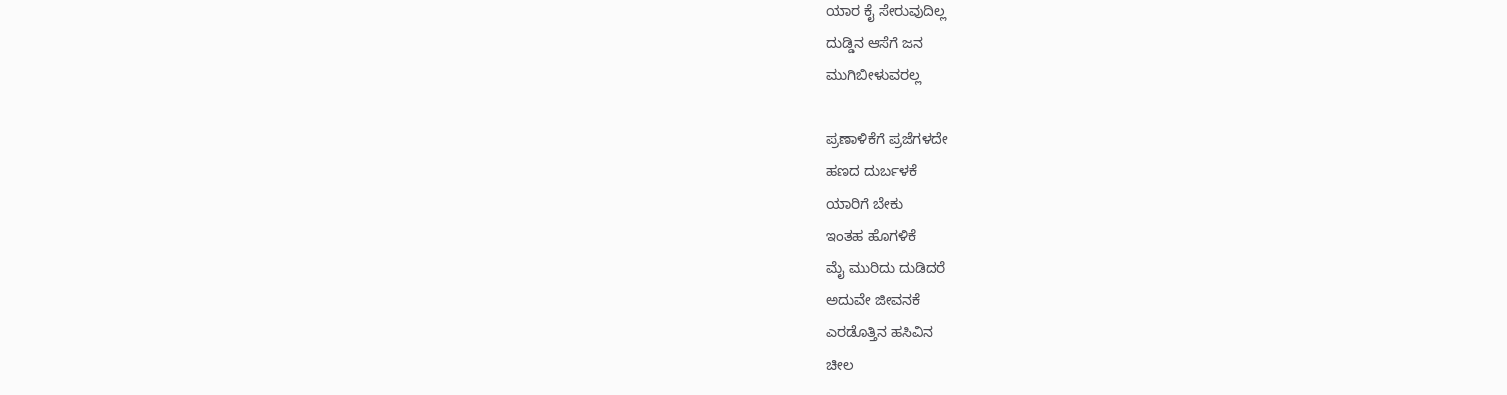ಯಾರ ಕೈ ಸೇರುವುದಿಲ್ಲ
ದುಡ್ಡಿನ ಆಸೆಗೆ ಜನ
ಮುಗಿಬೀಳುವರಲ್ಲ

ಪ್ರಣಾಳಿಕೆಗೆ ಪ್ರಜೆಗಳದೇ
ಹಣದ ದುರ್ಬಳಕೆ
ಯಾರಿಗೆ ಬೇಕು
ಇಂತಹ ಹೊಗಳಿಕೆ
ಮೈ ಮುರಿದು ದುಡಿದರೆ
ಅದುವೇ ಜೀವನಕೆ
ಎರಡೊತ್ತಿನ ಹಸಿವಿನ
ಚೀಲ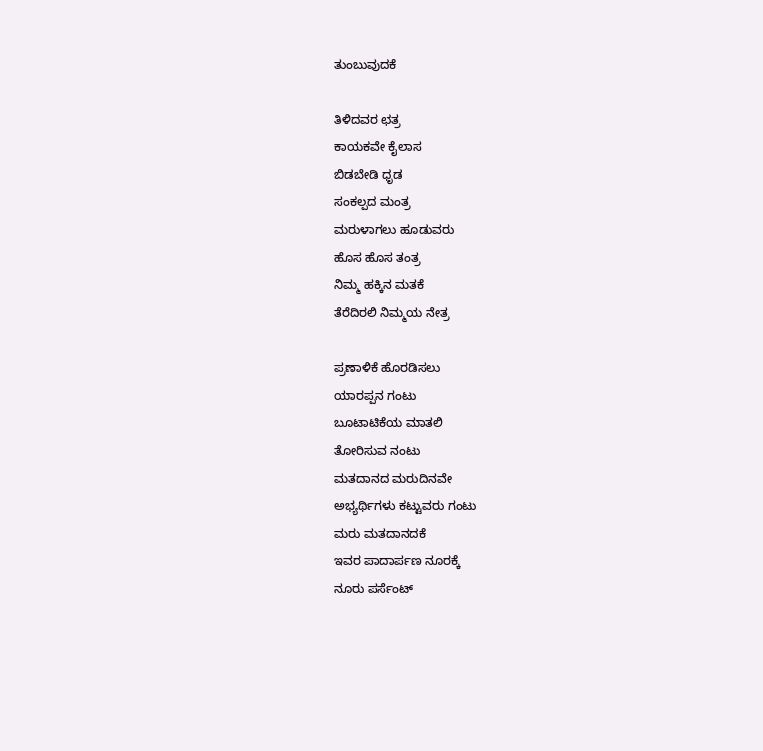ತುಂಬುವುದಕೆ

ತಿಳಿದವರ ಛತ್ರ
ಕಾಯಕವೇ ಕೈಲಾಸ
ಬಿಡಬೇಡಿ ಧೃಡ
ಸಂಕಲ್ಪದ ಮಂತ್ರ
ಮರುಳಾಗಲು ಹೂಡುವರು
ಹೊಸ ಹೊಸ ತಂತ್ರ
ನಿಮ್ಮ ಹಕ್ಕಿನ ಮತಕೆ
ತೆರೆದಿರಲಿ ನಿಮ್ಮಯ ನೇತ್ರ

ಪ್ರಣಾಳಿಕೆ ಹೊರಡಿಸಲು
ಯಾರಪ್ಪನ ಗಂಟು
ಬೂಟಾಟಿಕೆಯ ಮಾತಲಿ
ತೋರಿಸುವ ನಂಟು
ಮತದಾನದ ಮರುದಿನವೇ
ಅಭ್ಯರ್ಥಿಗಳು ಕಟ್ಟುವರು ಗಂಟು
ಮರು ಮತದಾನದಕೆ
ಇವರ ಪಾದಾರ್ಪಣ ನೂರಕ್ಕೆ
ನೂರು ಪರ್ಸೆಂಟ್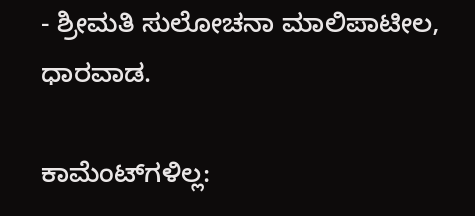- ಶ್ರೀಮತಿ ಸುಲೋಚನಾ ಮಾಲಿಪಾಟೀಲ, ಧಾರವಾಡ.

ಕಾಮೆಂಟ್‌ಗಳಿಲ್ಲ: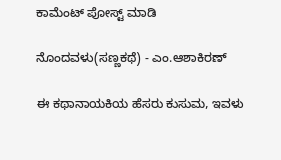ಕಾಮೆಂಟ್‌‌ ಪೋಸ್ಟ್‌ ಮಾಡಿ

ನೊಂದವಳು(ಸಣ್ಣಕಥೆ) - ಎಂ.ಆಶಾಕಿರಣ್

ಈ ಕಥಾನಾಯಕಿಯ ಹೆಸರು ಕುಸುಮ, ಇವಳು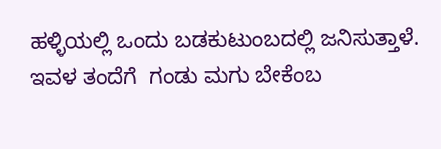ಹಳ್ಳಿಯಲ್ಲಿ ಒಂದು ಬಡಕುಟುಂಬದಲ್ಲಿ ಜನಿಸುತ್ತಾಳೆ. ಇವಳ ತಂದೆಗೆ  ಗಂಡು ಮಗು ಬೇಕೆಂಬ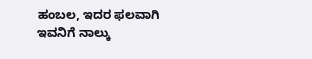ಹಂಬಲ, ಇದರ ಫಲವಾಗಿ ಇವನಿಗೆ ನಾಲ್ಕು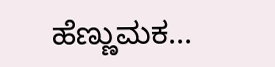ಹೆಣ್ಣುಮಕ...